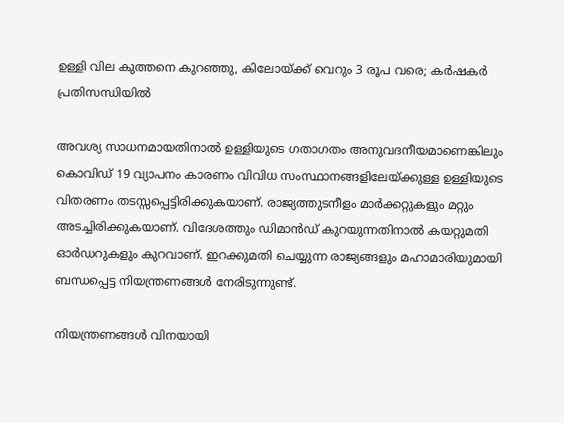ഉള്ളി വില കുത്തനെ കുറഞ്ഞു, കിലോയ്ക്ക് വെറും 3 രൂപ വരെ; കർഷകർ പ്രതിസന്ധിയിൽ

അവശ്യ സാധനമായതിനാൽ ഉള്ളിയുടെ ഗതാഗതം അനുവദനീയമാണെങ്കിലും കൊവിഡ് 19 വ്യാപനം കാരണം വിവിധ സംസ്ഥാനങ്ങളിലേയ്ക്കുള്ള ഉള്ളിയുടെ വിതരണം തടസ്സപ്പെട്ടിരിക്കുകയാണ്. രാജ്യത്തുടനീളം മാർക്കറ്റുകളും മറ്റും അടച്ചിരിക്കുകയാണ്. വിദേശത്തും ഡിമാൻഡ് കുറയുന്നതിനാൽ കയറ്റുമതി ഓർഡറുകളും കുറവാണ്. ഇറക്കുമതി ചെയ്യുന്ന രാജ്യങ്ങളും മഹാമാരിയുമായി ബന്ധപ്പെട്ട നിയന്ത്രണങ്ങൾ നേരിടുന്നുണ്ട്.

നിയന്ത്രണങ്ങൾ വിനയായി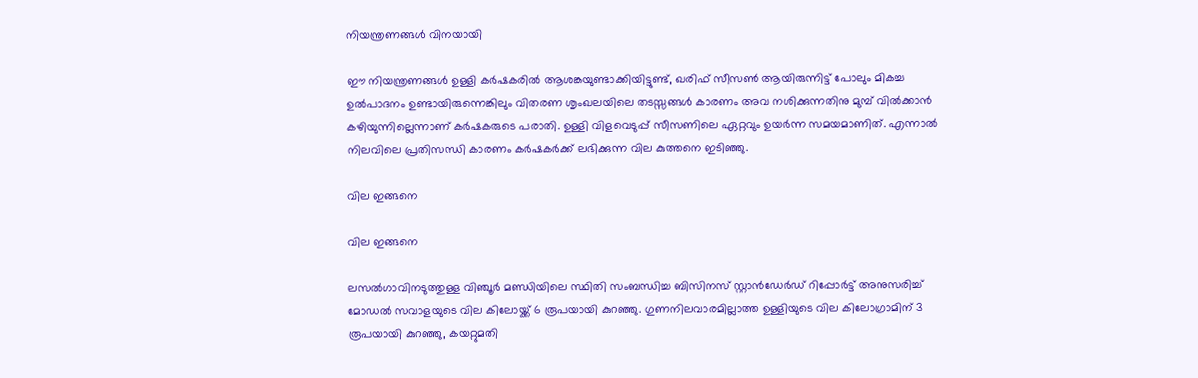നിയന്ത്രണങ്ങൾ വിനയായി

ഈ നിയന്ത്രണങ്ങൾ ഉള്ളി കർഷകരിൽ ആശങ്കയുണ്ടാക്കിയിട്ടുണ്ട്, ഖരിഫ് സീസൺ ആയിരുന്നിട്ട് പോലും മികച്ച ഉൽ‌പാദനം ഉണ്ടായിരുന്നെങ്കിലും വിതരണ ശൃംഖലയിലെ തടസ്സങ്ങൾ കാരണം അവ നശിക്കുന്നതിനു മുമ്പ് വിൽക്കാൻ കഴിയുന്നില്ലെന്നാണ് കർഷകരുടെ പരാതി. ഉള്ളി വിളവെടുപ്പ് സീസണിലെ ഏറ്റവും ഉയർന്ന സമയമാണിത്. എന്നാൽ നിലവിലെ പ്രതിസന്ധി കാരണം കർഷകർക്ക് ലഭിക്കുന്ന വില കുത്തനെ ഇടിഞ്ഞു.

വില ഇങ്ങനെ

വില ഇങ്ങനെ

ലസൽഗാവിനടുത്തുള്ള വിഞ്ചൂർ മണ്ഡിയിലെ സ്ഥിതി സംബന്ധിച്ച ബിസിനസ് സ്റ്റാൻഡേർഡ് റിപ്പോർട്ട് അനുസരിച്ച് മോഡൽ സവാളയുടെ വില കിലോയ്ക്ക് 6 രൂപയായി കുറഞ്ഞു. ഗുണനിലവാരമില്ലാത്ത ഉള്ളിയുടെ വില കിലോഗ്രാമിന് 3 രൂപയായി കുറഞ്ഞു, കയറ്റുമതി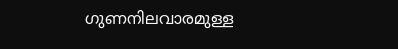ഗുണനിലവാരമുള്ള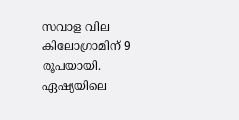സവാള വില കിലോഗ്രാമിന് 9 രൂപയായി. ഏഷ്യയിലെ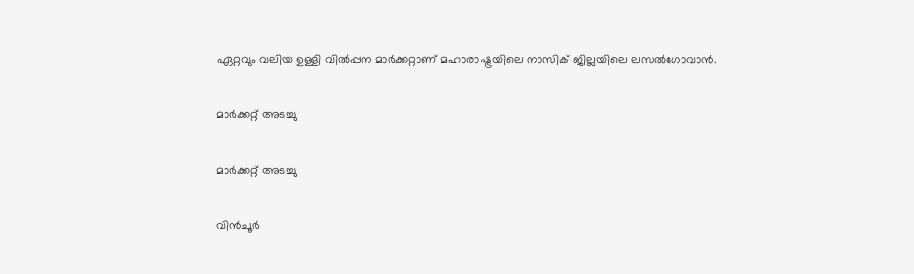ഏറ്റവും വലിയ ഉള്ളി വിൽപ്പന മാർക്കറ്റാണ് മഹാരാഷ്ട്രയിലെ നാസിക് ജില്ലയിലെ ലസൽഗോവാൻ.

മാർക്കറ്റ് അടച്ചു

മാർക്കറ്റ് അടച്ചു

വിൻ‌ചൂർ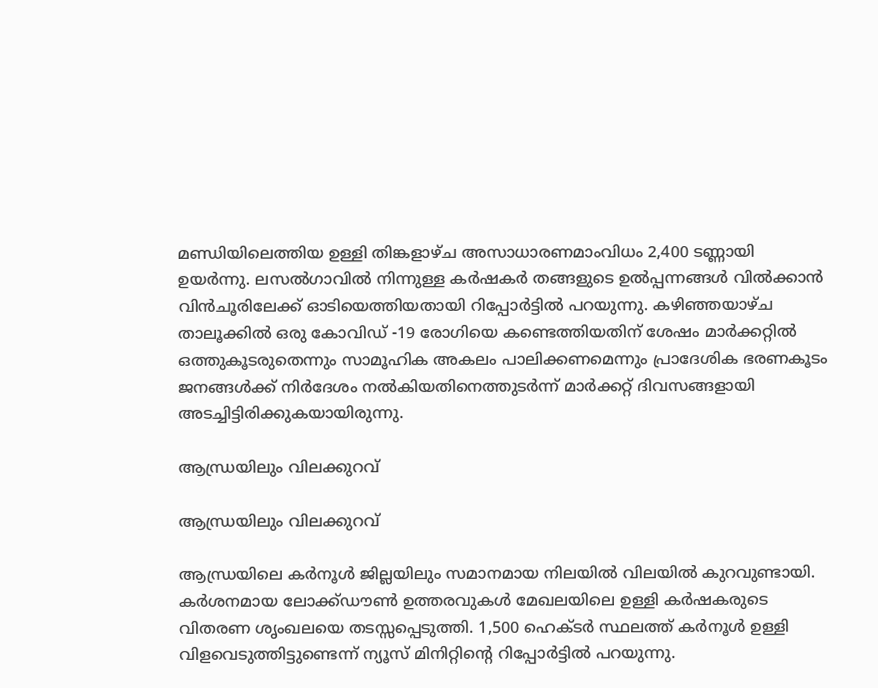മണ്ഡിയിലെത്തിയ ഉള്ളി തിങ്കളാഴ്ച അസാധാരണമാംവിധം 2,400 ടണ്ണായി ഉയർന്നു. ലസൽ‌ഗാവിൽ നിന്നുള്ള കർഷകർ തങ്ങളുടെ ഉൽ‌പ്പന്നങ്ങൾ വിൽക്കാൻ വിൻ‌ചൂരിലേക്ക് ഓടിയെത്തിയതായി റിപ്പോർട്ടിൽ പറയുന്നു. കഴിഞ്ഞയാഴ്ച താലൂക്കിൽ ഒരു കോവിഡ് -19 രോഗിയെ കണ്ടെത്തിയതിന് ശേഷം മാർക്കറ്റിൽ ഒത്തുകൂടരുതെന്നും സാമൂഹിക അകലം പാലിക്കണമെന്നും പ്രാദേശിക ഭരണകൂടം ജനങ്ങൾക്ക് നിർദേശം നൽകിയതിനെത്തുടർന്ന് മാർക്കറ്റ് ദിവസങ്ങളായി അടച്ചിട്ടിരിക്കുകയായിരുന്നു.

ആന്ധ്രയിലും വിലക്കുറവ്

ആന്ധ്രയിലും വിലക്കുറവ്

ആന്ധ്രയിലെ കർനൂൾ ജില്ലയിലും സമാനമായ നിലയിൽ വിലയിൽ കുറവുണ്ടായി. കർശനമായ ലോക്ക്ഡൗൺ ഉത്തരവുകൾ മേഖലയിലെ ഉള്ളി കർഷകരുടെ വിതരണ ശൃംഖലയെ തടസ്സപ്പെടുത്തി. 1,500 ഹെക്ടർ സ്ഥലത്ത് കർനൂൾ ഉള്ളി വിളവെടുത്തിട്ടുണ്ടെന്ന് ന്യൂസ് മിനിറ്റിന്റെ റിപ്പോർട്ടിൽ പറയുന്നു.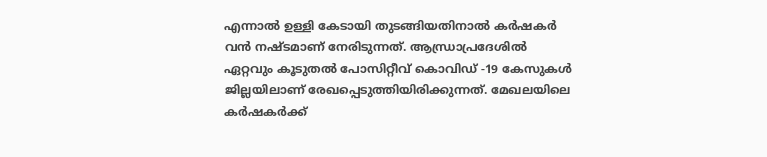എന്നാൽ ഉള്ളി കേടായി തുടങ്ങിയതിനാൽ കർഷകർ വൻ നഷ്ടമാണ് നേരിടുന്നത്. ആന്ധ്രാപ്രദേശിൽ ഏറ്റവും കൂടുതൽ പോസിറ്റീവ് കൊവിഡ് -19 കേസുകൾ ജില്ലയിലാണ് രേഖപ്പെടുത്തിയിരിക്കുന്നത്. മേഖലയിലെ കർഷകർക്ക്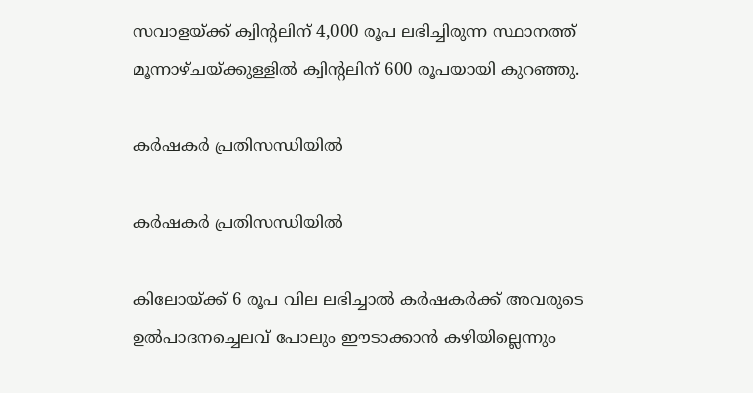സവാളയ്ക്ക് ക്വിന്റലിന് 4,000 രൂപ ലഭിച്ചിരുന്ന സ്ഥാനത്ത് മൂന്നാഴ്ചയ്ക്കുള്ളിൽ ക്വിന്റലിന് 600 രൂപയായി കുറഞ്ഞു.

കർഷകർ പ്രതിസന്ധിയിൽ

കർഷകർ പ്രതിസന്ധിയിൽ

കിലോയ്ക്ക് 6 രൂപ വില ലഭിച്ചാൽ കർഷകർക്ക് അവരുടെ ഉൽപാദനച്ചെലവ് പോലും ഈടാക്കാൻ കഴിയില്ലെന്നും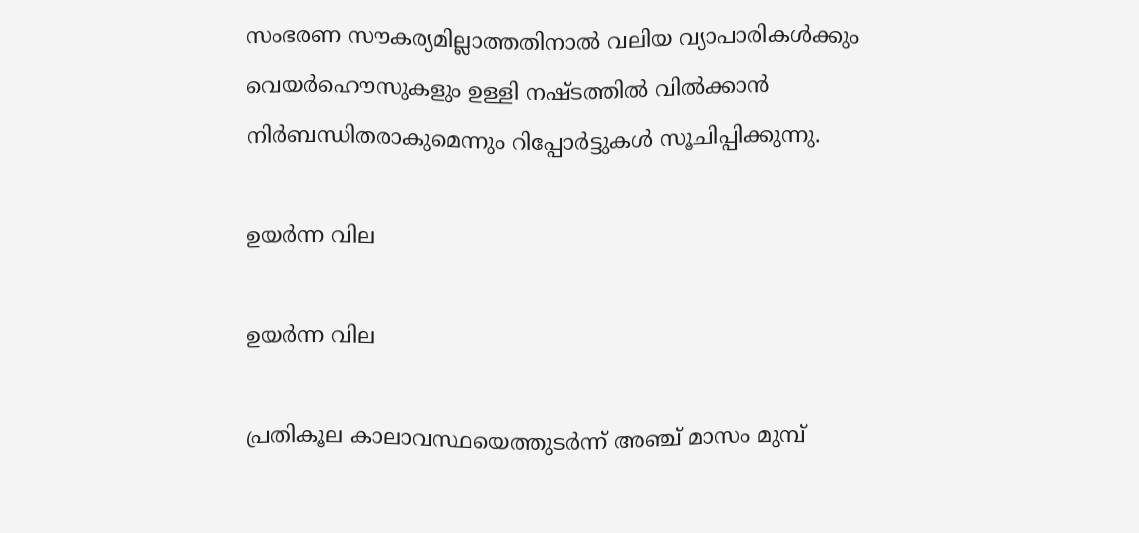സംഭരണ സൗകര്യമില്ലാത്തതിനാൽ വലിയ വ്യാപാരികൾക്കും വെയർഹൌസുകളും ഉള്ളി നഷ്ടത്തിൽ വിൽക്കാൻ നിർബന്ധിതരാകുമെന്നും റിപ്പോർട്ടുകൾ സൂചിപ്പിക്കുന്നു.

ഉയർന്ന വില

ഉയർന്ന വില

പ്രതികൂല കാലാവസ്ഥയെത്തുടർന്ന് അഞ്ച് മാസം മുമ്പ്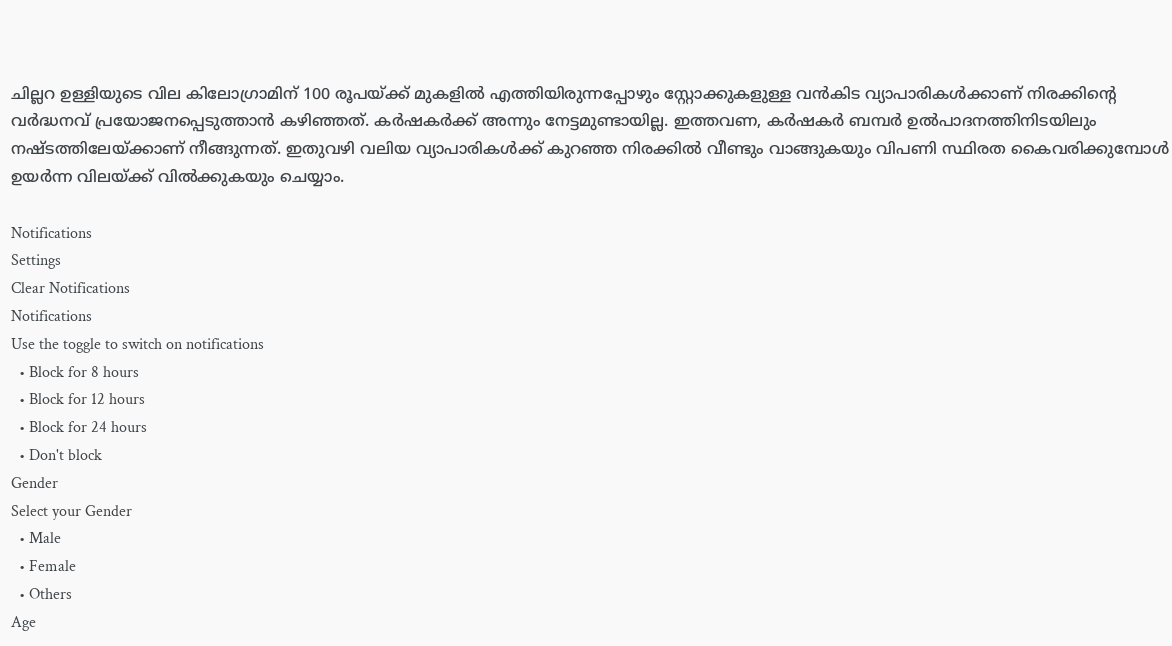ചില്ലറ ഉള്ളിയുടെ വില കിലോഗ്രാമിന് 100 രൂപയ്ക്ക് മുകളിൽ എത്തിയിരുന്നപ്പോഴും സ്റ്റോക്കുകളുള്ള വൻകിട വ്യാപാരികൾക്കാണ് നിരക്കിന്റെ വർദ്ധനവ് പ്രയോജനപ്പെടുത്താൻ കഴിഞ്ഞത്. കർഷകർക്ക് അന്നും നേട്ടമുണ്ടായില്ല. ഇത്തവണ, കർഷകർ ബമ്പർ ഉൽപാദനത്തിനിടയിലും നഷ്ടത്തിലേയ്ക്കാണ് നീങ്ങുന്നത്. ഇതുവഴി വലിയ വ്യാപാരികൾക്ക് കുറഞ്ഞ നിരക്കിൽ വീണ്ടും വാങ്ങുകയും വിപണി സ്ഥിരത കൈവരിക്കുമ്പോൾ ഉയർന്ന വിലയ്ക്ക് വിൽക്കുകയും ചെയ്യാം.

Notifications
Settings
Clear Notifications
Notifications
Use the toggle to switch on notifications
  • Block for 8 hours
  • Block for 12 hours
  • Block for 24 hours
  • Don't block
Gender
Select your Gender
  • Male
  • Female
  • Others
Age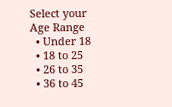Select your Age Range
  • Under 18
  • 18 to 25
  • 26 to 35
  • 36 to 45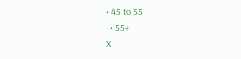• 45 to 55
  • 55+
X